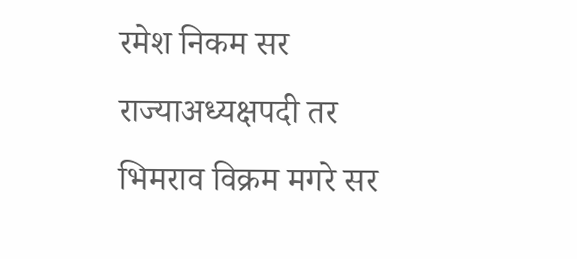रमेश निकम सर राज्याअध्यक्षपदी तर भिमराव विक्रम मगरे सर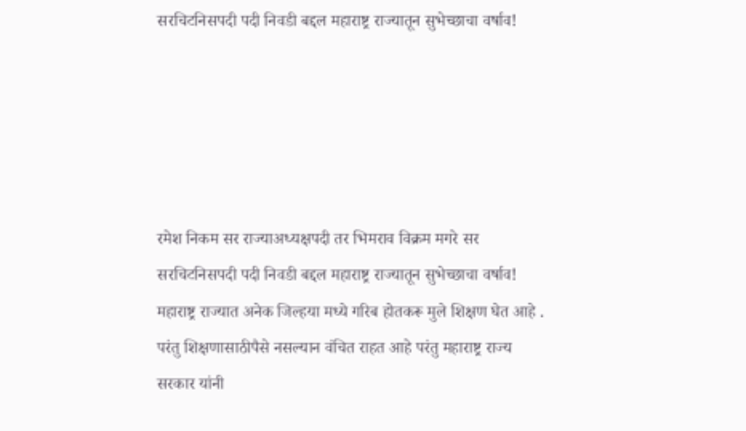सरचिटनिसपदी पदी निवडी बद्दल महाराष्ट्र राज्यातून सुभेच्छाचा वर्षाव!





रमेश निकम सर राज्याअध्यक्षपदी तर भिमराव विक्रम मगरे सर सरचिटनिसपदी पदी निवडी बद्दल महाराष्ट्र राज्यातून सुभेच्छाचा वर्षाव!
महाराष्ट्र राज्यात अनेक जिल्हया मध्ये गरिब होतकरू मुले शिक्षण घेत आहे . परंतु शिक्षणासाठीपैसे नसल्यान वंचित राहत आहे परंतु महाराष्ट्र राज्य सरकार यांनी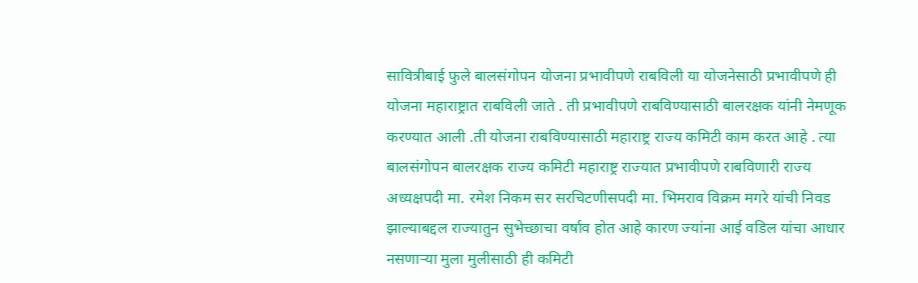सावित्रीबाई फुले बालसंगोपन योजना प्रभावीपणे राबविली या योजनेसाठी प्रभावीपणे ही योजना महाराष्ट्रात राबविली जाते . ती प्रभावीपणे राबविण्यासाठी बालरक्षक यांनी नेमणूक करण्यात आली .ती योजना राबविण्यासाठी महाराष्ट्र राज्य कमिटी काम करत आहे . त्या बालसंगोपन बालरक्षक राज्य कमिटी महाराष्ट्र राज्यात प्रभावीपणे राबविणारी राज्य अध्यक्षपदी मा. रमेश निकम सर सरचिटणीसपदी मा. भिमराव विक्रम मगरे यांची निवड झाल्याबद्दल राज्यातुन सुभेच्छाचा वर्षाव होत आहे कारण ज्यांना आई वडिल यांचा आधार नसणाऱ्या मुला मुलीसाठी ही कमिटी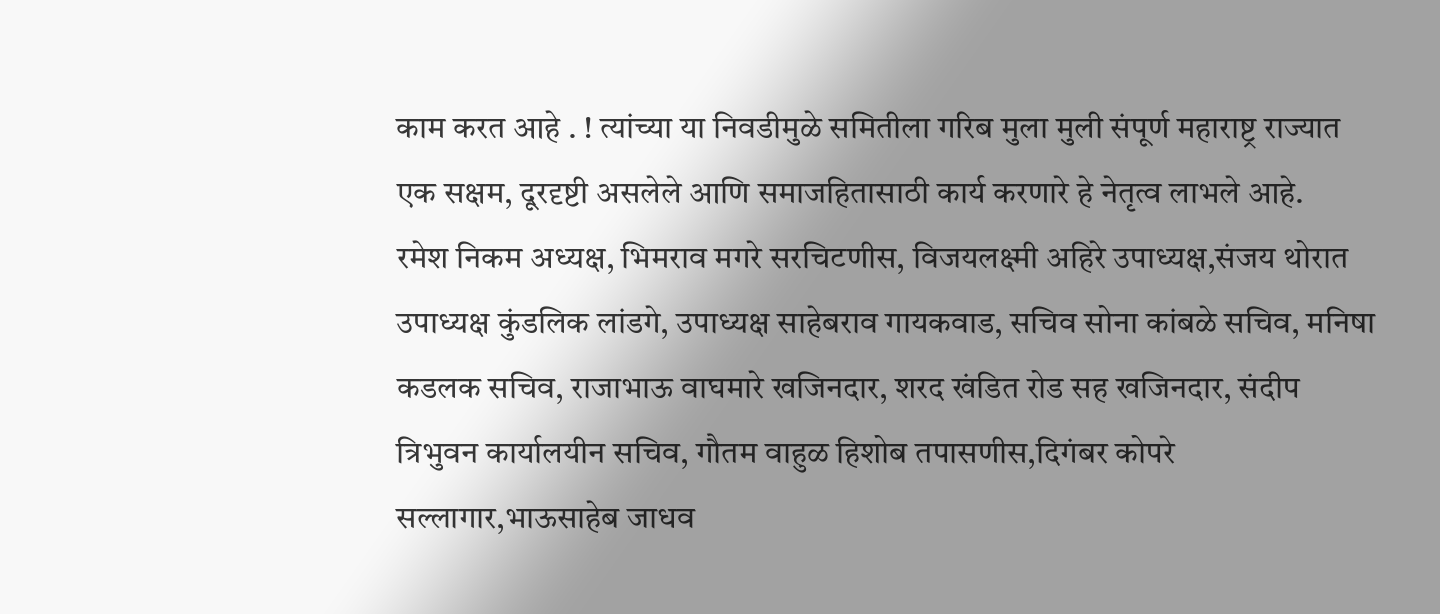काम करत आहे . ! त्यांच्या या निवडीमुळे समितीला गरिब मुला मुली संपूर्ण महाराष्ट्र राज्यात एक सक्षम, दूरदृष्टी असलेले आणि समाजहितासाठी कार्य करणारे हे नेतृत्व लाभले आहे.
रमेश निकम अध्यक्ष, भिमराव मगरे सरचिटणीस, विजयलक्ष्मी अहिरे उपाध्यक्ष,संजय थोरात उपाध्यक्ष कुंडलिक लांडगे, उपाध्यक्ष साहेबराव गायकवाड, सचिव सोना कांबळे सचिव, मनिषा कडलक सचिव, राजाभाऊ वाघमारे खजिनदार, शरद खंडित रोड सह खजिनदार, संदीप त्रिभुवन कार्यालयीन सचिव, गौतम वाहुळ हिशोब तपासणीस,दिगंबर कोपरे सल्लागार,भाऊसाहेब जाधव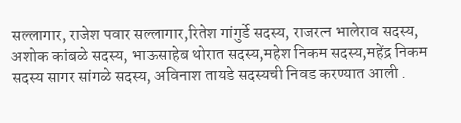सल्लागार, राजेश पवार सल्लागार,रितेश गांगुर्डे सदस्य, राजरत्न भालेराव सदस्य, अशोक कांबळे सदस्य, भाऊसाहेब थोरात सदस्य,महेश निकम सदस्य,महेंद्र निकम सदस्य सागर सांगळे सदस्य, अविनाश तायडे सदस्यची निवड करण्यात आली .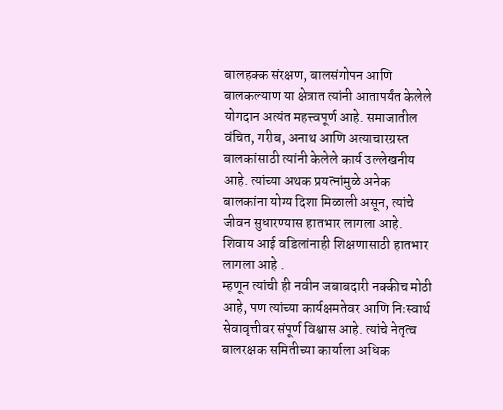बालहक्क संरक्षण, बालसंगोपन आणि बालकल्याण या क्षेत्रात त्यांनी आतापर्यंत केलेले योगदान अत्यंत महत्त्वपूर्ण आहे. समाजातील वंचित, गरीब, अनाथ आणि अत्याचारग्रस्त बालकांसाठी त्यांनी केलेले कार्य उल्लेखनीय आहे. त्यांच्या अथक प्रयत्नांमुळे अनेक बालकांना योग्य दिशा मिळाली असून, त्यांचे जीवन सुधारण्यास हातभार लागला आहे. शिवाय आई वडिलांनाही शिक्षणासाठी हातभार लागला आहे .
म्हणून त्यांची ही नवीन जबाबदारी नक्कीच मोठी आहे, पण त्यांच्या कार्यक्षमतेवर आणि निःस्वार्थ सेवावृत्तीवर संपूर्ण विश्वास आहे. त्यांचे नेतृत्व बालरक्षक समितीच्या कार्याला अधिक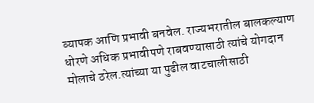व्यापक आणि प्रभावी बनवेल. राज्यभरातील बालकल्याण धोरणे अधिक प्रभावीपणे राबवण्यासाठी त्यांचे योगदान मोलाचे ठरेल.त्यांच्या या पुढील वाटचालीसाठी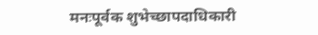मनःपूर्वक शुभेच्छापदाधिकारी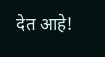देत आहे!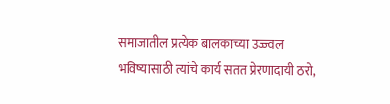समाजातील प्रत्येक बालकाच्या उज्ज्वल भविष्यासाठी त्यांचे कार्य सतत प्रेरणादायी ठरो,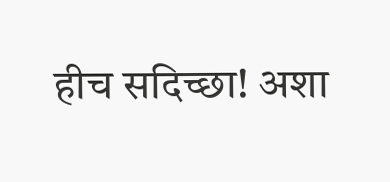हीच सदिच्छा! अशा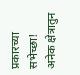प्रकारच्या सभेच्छा! अनेक क्षेत्रातुन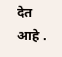देत आहे .